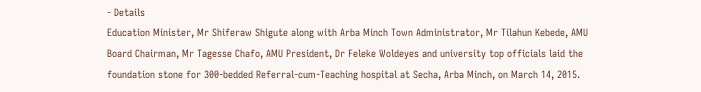- Details
Education Minister, Mr Shiferaw Shigute along with Arba Minch Town Administrator, Mr Tilahun Kebede, AMU Board Chairman, Mr Tagesse Chafo, AMU President, Dr Feleke Woldeyes and university top officials laid the foundation stone for 300-bedded Referral-cum-Teaching hospital at Secha, Arba Minch, on March 14, 2015.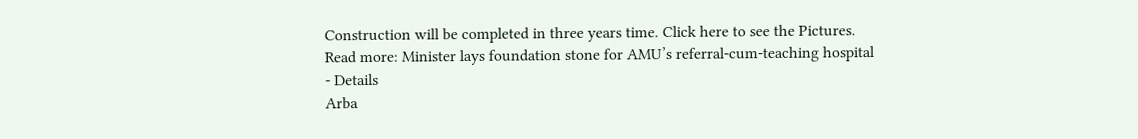Construction will be completed in three years time. Click here to see the Pictures.
Read more: Minister lays foundation stone for AMU’s referral-cum-teaching hospital
- Details
Arba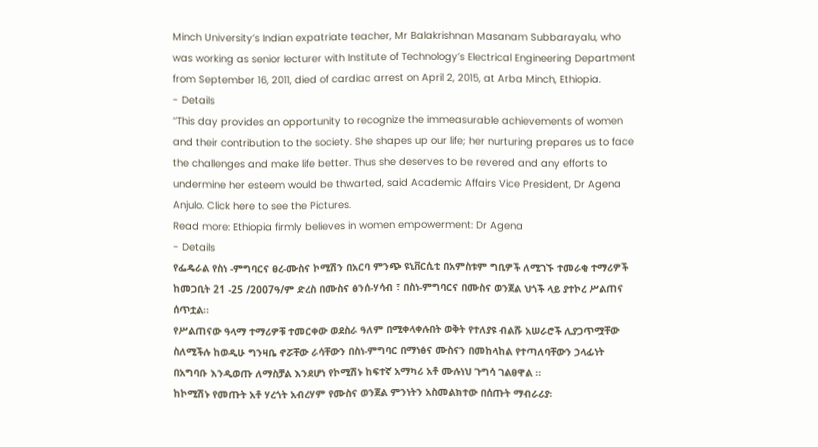Minch University’s Indian expatriate teacher, Mr Balakrishnan Masanam Subbarayalu, who was working as senior lecturer with Institute of Technology’s Electrical Engineering Department from September 16, 2011, died of cardiac arrest on April 2, 2015, at Arba Minch, Ethiopia.
- Details
‘‘This day provides an opportunity to recognize the immeasurable achievements of women and their contribution to the society. She shapes up our life; her nurturing prepares us to face the challenges and make life better. Thus she deserves to be revered and any efforts to undermine her esteem would be thwarted, said Academic Affairs Vice President, Dr Agena Anjulo. Click here to see the Pictures.
Read more: Ethiopia firmly believes in women empowerment: Dr Agena
- Details
የፌዴራል የስነ -ምግባርና ፀረ-ሙስና ኮሚሽን በአርባ ምንጭ ዩኒቨርሲቲ በአምስቱም ግቢዎች ለሚገኙ ተመራቂ ተማሪዎች ከመጋቢት 21 -25 /2007ዓ/ም ድረስ በሙስና ፅንሰ-ሃሳብ ፣ በስነ-ምግባርና በሙስና ወንጀል ህጎች ላይ ያተኮረ ሥልጠና ሰጥቷል፡፡
የሥልጠናው ዓላማ ተማሪዎቹ ተመርቀው ወደስራ ዓለም በሚቀላቀሉበት ወቅት የተለያዩ ብልሹ አሠራሮች ሊያጋጥሟቸው ስለሚችሉ ከወዲሁ ግንዛቤ ኖሯቸው ራሳቸውን በስነ-ምግባር በማነፅና ሙስናን በመከላከል የተጣለባቸውን ኃላፊነት በአግባቡ እንዲወጡ ለማስቻል እንደሆነ የኮሚሽኑ ከፍተኛ አማካሪ አቶ ሙሉነህ ጉግሳ ገልፀዋል ፡፡
ከኮሚሽኑ የመጡት አቶ ሃረጎት አብረሃም የሙስና ወንጀል ምንነትን አስመልክተው በሰጡት ማብራሪያ፡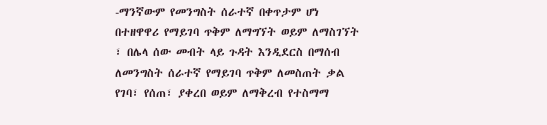-ማንኛውም የመንግስት ሰራተኛ በቀጥታም ሆነ በተዘዋዋሪ የማይገባ ጥቅም ለማግኘት ወይም ለማስገኘት ፣ በሌላ ሰው መብት ላይ ጉዳት እንዲደርስ በማሰብ ለመንግስት ሰራተኛ የማይገባ ጥቅም ለመስጠት ቃል የገባ፣ የሰጠ፣ ያቀረበ ወይም ለማቅረብ የተስማማ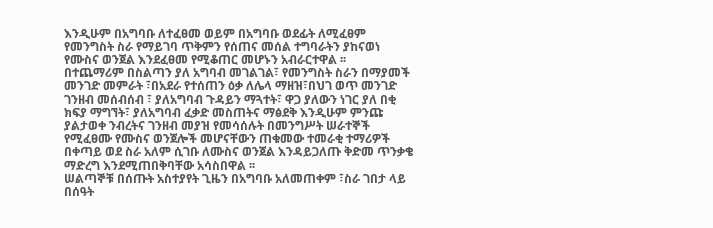እንዲሁም በአግባቡ ለተፈፀመ ወይም በአግባቡ ወደፊት ለሚፈፀም የመንግስት ስራ የማይገባ ጥቅምን የሰጠና መሰል ተግባራትን ያከናወነ የሙስና ወንጀል እንደፈፀመ የሚቆጠር መሆኑን አብራርተዋል ፡፡
በተጨማሪም በስልጣን ያለ አግባብ መገልገል፣ የመንግስት ስራን በማያመች መንገድ መምራት ፣በአደራ የተሰጠን ዕቃ ለሌላ ማዘዝ፣በህገ ወጥ መንገድ ገንዘብ መሰብሰብ ፣ ያለአግባብ ጉዳይን ማጓተት፣ ዋጋ ያለውን ነገር ያለ በቂ ክፍያ ማግኘት፣ ያለአግባብ ፈቃድ መስጠትና ማፅደቅ እንዲሁም ምንጩ ያልታወቀ ንብረትና ገንዘብ መያዝ የመሳሰሉት በመንግሥት ሠራተኞች የሚፈፀሙ የሙስና ወንጀሎች መሆናቸውን ጠቁመው ተመራቂ ተማሪዎች በቀጣይ ወደ ስራ አለም ሲገቡ ለሙስና ወንጀል እንዳይጋለጡ ቅድመ ጥንቃቄ ማድረግ እንደሚጠበቅባቸው አሳስበዋል ፡፡
ሠልጣኞቹ በሰጡት አስተያየት ጊዜን በአግባቡ አለመጠቀም ፣ስራ ገበታ ላይ በሰዓት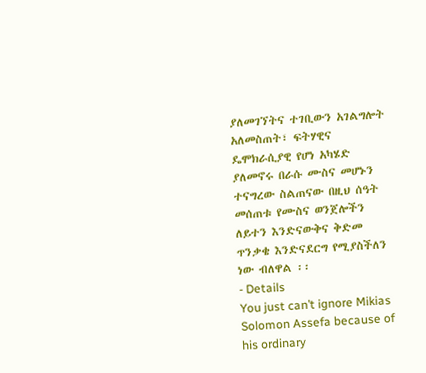ያለመገኘትና ተገቢውን አገልግሎት አለመስጠት፣ ፍትሃዊና ዴሞክራሲያዊ የሆነ አካሄድ ያለመኖሩ በራሱ ሙስና መሆኑን ተናግረው ስልጠናው በዚህ ሰዓት መሰጠቱ የሙስና ወንጀሎችን ለይተን እንድናውቅና ቅድመ ጥንቃቄ እንድናደርግ የሚያስችለን ነው ብለዋል ፡፡
- Details
You just can’t ignore Mikias Solomon Assefa because of his ordinary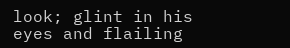look; glint in his eyes and flailing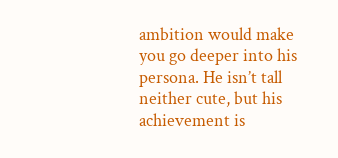ambition would make you go deeper into his persona. He isn’t tall neither cute, but his achievement is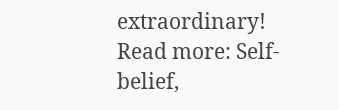extraordinary!
Read more: Self-belief,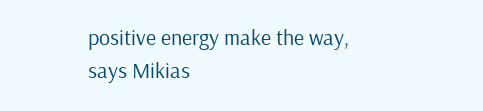positive energy make the way, says Mikias